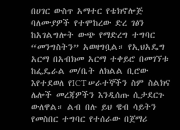በሀገር ውስጥ አማተር የቴክኖሎጅ ባለሙያዎች የተሞከረው ድረ ገፅን ከአገልግሎት ውጭ የማድረግ ተግባር “መንግስትን” አወዛግቧል። የኢህአዴግ አርማ በአብክመ አርማ ተቀይሮ በመገኘቱ ከፌዴራል መ/ቤት ለክልል ቢሮው እየተደወለ የICT ሠራተኞችን ስም ስልክና ሌሎች መረጃዎችን እንዲሰጡ ሲታደርጉ ውለዋል። ልብ በሉ ይህ ዌብ ሳይትን የመስበር ተግባር የተሰራው በጀማሪ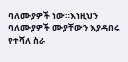ባለሙያዎች ነው።እነዚህን ባለሙያዎች ሙያቸውን እያዳበሩ የተሻለ ስራ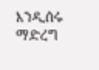እንዲሰሩ ማድረግ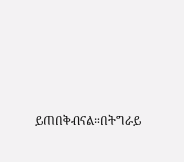ይጠበቅብናል።በትግራይ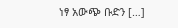ነፃ አውጭ ቡድን […]